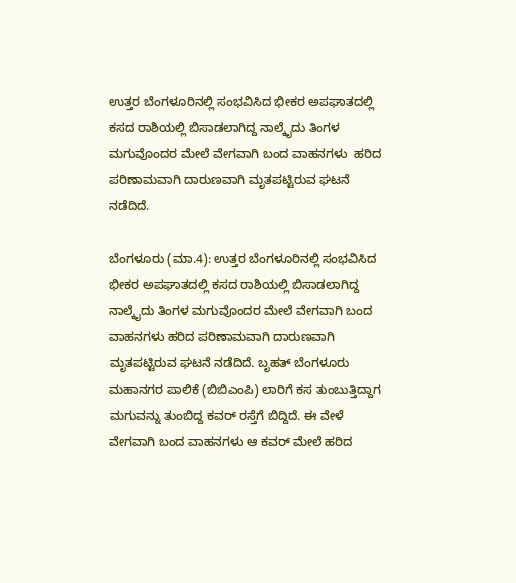ಉತ್ತರ ಬೆಂಗಳೂರಿನಲ್ಲಿ ಸಂಭವಿಸಿದ ಭೀಕರ ಅಪಘಾತದಲ್ಲಿ ಕಸದ ರಾಶಿಯಲ್ಲಿ ಬಿಸಾಡಲಾಗಿದ್ದ ನಾಲ್ಕೈದು ತಿಂಗಳ ಮಗುವೊಂದರ ಮೇಲೆ ವೇಗವಾಗಿ ಬಂದ ವಾಹನಗಳು  ಹರಿದ ಪರಿಣಾಮವಾಗಿ ದಾರುಣವಾಗಿ ಮೃತಪಟ್ಟಿರುವ ಘಟನೆ ನಡೆದಿದೆ.

ಬೆಂಗಳೂರು (ಮಾ.4): ಉತ್ತರ ಬೆಂಗಳೂರಿನಲ್ಲಿ ಸಂಭವಿಸಿದ ಭೀಕರ ಅಪಘಾತದಲ್ಲಿ ಕಸದ ರಾಶಿಯಲ್ಲಿ ಬಿಸಾಡಲಾಗಿದ್ದ ನಾಲ್ಕೈದು ತಿಂಗಳ ಮಗುವೊಂದರ ಮೇಲೆ ವೇಗವಾಗಿ ಬಂದ ವಾಹನಗಳು ಹರಿದ ಪರಿಣಾಮವಾಗಿ ದಾರುಣವಾಗಿ ಮೃತಪಟ್ಟಿರುವ ಘಟನೆ ನಡೆದಿದೆ. ಬೃಹತ್ ಬೆಂಗಳೂರು ಮಹಾನಗರ ಪಾಲಿಕೆ (ಬಿಬಿಎಂಪಿ) ಲಾರಿಗೆ ಕಸ ತುಂಬುತ್ತಿದ್ದಾಗ ಮಗುವನ್ನು ತುಂಬಿದ್ದ ಕವರ್ ರಸ್ತೆಗೆ ಬಿದ್ದಿದೆ. ಈ ವೇಳೆ ವೇಗವಾಗಿ ಬಂದ ವಾಹನಗಳು ಆ ಕವರ್‌ ಮೇಲೆ ಹರಿದ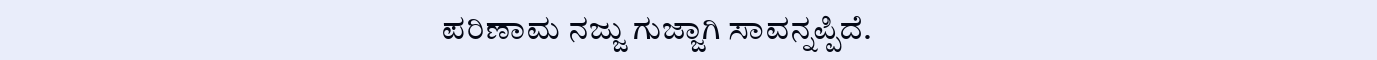ಪರಿಣಾಮ ನಜ್ಜು ಗುಜ್ಜಾಗಿ ಸಾವನ್ನಪ್ಪಿದೆ.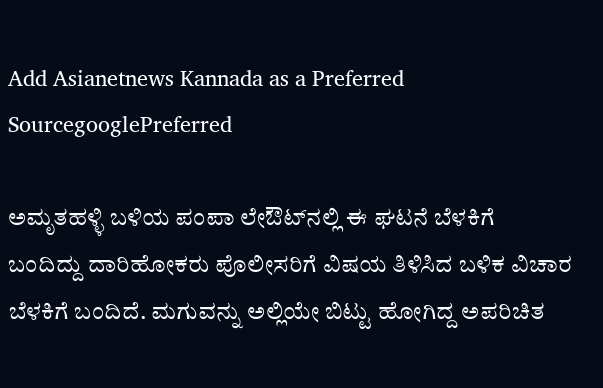Add Asianetnews Kannada as a Preferred SourcegooglePreferred

ಅಮೃತಹಳ್ಳಿ ಬಳಿಯ ಪಂಪಾ ಲೇಔಟ್‌ನಲ್ಲಿ ಈ ಘಟನೆ ಬೆಳಕಿಗೆ ಬಂದಿದ್ದು ದಾರಿಹೋಕರು ಪೊಲೀಸರಿಗೆ ವಿಷಯ ತಿಳಿಸಿದ ಬಳಿಕ ವಿಚಾರ ಬೆಳಕಿಗೆ ಬಂದಿದೆ. ಮಗುವನ್ನು ಅಲ್ಲಿಯೇ ಬಿಟ್ಟು ಹೋಗಿದ್ದ ಅಪರಿಚಿತ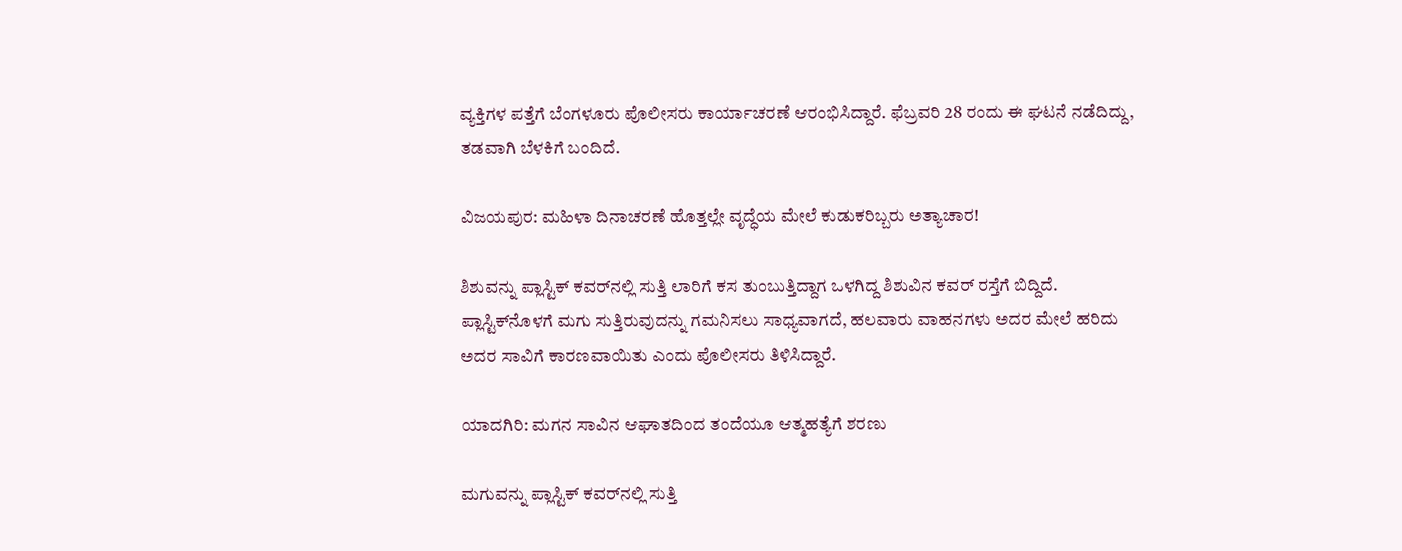ವ್ಯಕ್ತಿಗಳ ಪತ್ತೆಗೆ ಬೆಂಗಳೂರು ಪೊಲೀಸರು ಕಾರ್ಯಾಚರಣೆ ಆರಂಭಿಸಿದ್ದಾರೆ. ಫೆಬ್ರವರಿ 28 ರಂದು ಈ ಘಟನೆ ನಡೆದಿದ್ದು, ತಡವಾಗಿ ಬೆಳಕಿಗೆ ಬಂದಿದೆ.

ವಿಜಯಪುರ: ಮಹಿಳಾ ದಿನಾಚರಣೆ ಹೊತ್ತಲ್ಲೇ ವೃದ್ಧೆಯ ಮೇಲೆ ಕುಡುಕರಿಬ್ಬರು ಅತ್ಯಾಚಾರ!

ಶಿಶುವನ್ನು ಪ್ಲಾಸ್ಟಿಕ್ ಕವರ್‌ನಲ್ಲಿ ಸುತ್ತಿ ಲಾರಿಗೆ ಕಸ ತುಂಬುತ್ತಿದ್ದಾಗ ಒಳಗಿದ್ದ ಶಿಶುವಿನ ಕವರ್ ರಸ್ತೆಗೆ ಬಿದ್ದಿದೆ. ಪ್ಲಾಸ್ಟಿಕ್‌ನೊಳಗೆ ಮಗು ಸುತ್ತಿರುವುದನ್ನು ಗಮನಿಸಲು ಸಾಧ್ಯವಾಗದೆ, ಹಲವಾರು ವಾಹನಗಳು ಅದರ ಮೇಲೆ ಹರಿದು ಅದರ ಸಾವಿಗೆ ಕಾರಣವಾಯಿತು ಎಂದು ಪೊಲೀಸರು ತಿಳಿಸಿದ್ದಾರೆ.

ಯಾದಗಿರಿ: ಮಗನ ಸಾವಿನ ಆಘಾತದಿಂದ ತಂದೆಯೂ ಆತ್ಮಹತ್ಯೆಗೆ ಶರಣು

ಮಗುವನ್ನು ಪ್ಲಾಸ್ಟಿಕ್ ಕವರ್‌ನಲ್ಲಿ ಸುತ್ತಿ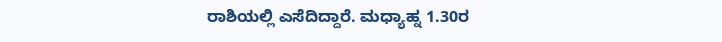ರಾಶಿಯಲ್ಲಿ ಎಸೆದಿದ್ದಾರೆ. ಮಧ್ಯಾಹ್ನ 1.30ರ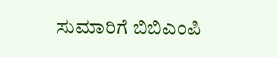ಸುಮಾರಿಗೆ ಬಿಬಿಎಂಪಿ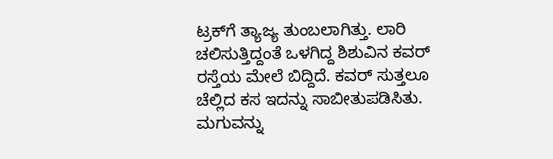ಟ್ರಕ್‌ಗೆ ತ್ಯಾಜ್ಯ ತುಂಬಲಾಗಿತ್ತು. ಲಾರಿ ಚಲಿಸುತ್ತಿದ್ದಂತೆ ಒಳಗಿದ್ದ ಶಿಶುವಿನ ಕವರ್ ರಸ್ತೆಯ ಮೇಲೆ ಬಿದ್ದಿದೆ. ಕವರ್ ಸುತ್ತಲೂ ಚೆಲ್ಲಿದ ಕಸ ಇದನ್ನು ಸಾಬೀತುಪಡಿಸಿತು. ಮಗುವನ್ನು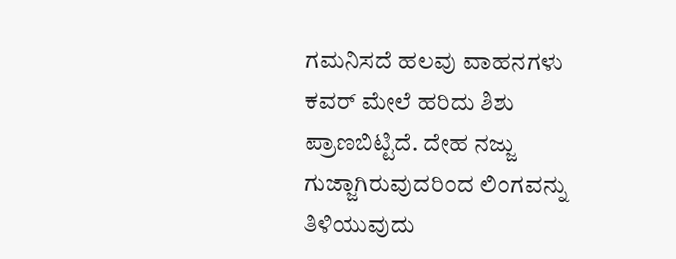ಗಮನಿಸದೆ ಹಲವು ವಾಹನಗಳು ಕವರ್ ಮೇಲೆ ಹರಿದು ಶಿಶು ಪ್ರಾಣಬಿಟ್ಟಿದೆ. ದೇಹ ನಜ್ಜು ಗುಜ್ಜಾಗಿರುವುದರಿಂದ ಲಿಂಗವನ್ನು ತಿಳಿಯುವುದು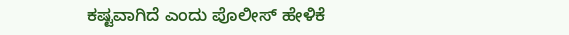ಕಷ್ಟವಾಗಿದೆ ಎಂದು ಪೊಲೀಸ್ ಹೇಳಿಕೆ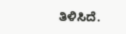ತಿಳಿಸಿದೆ.